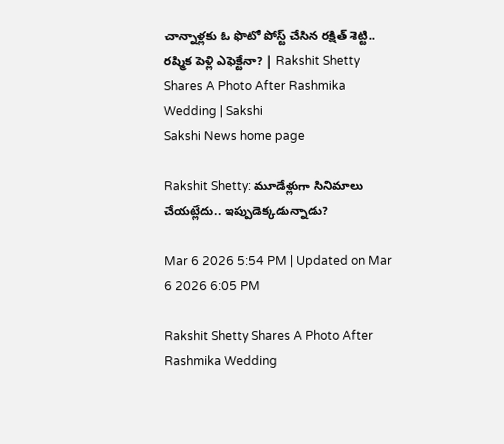చాన్నాళ్లకు ఓ ఫొటో పోస్ట్ చేసిన రక్షిత్ శెట్టి.. రష్మిక పెళ్లి ఎఫెక్టేనా? | Rakshit Shetty Shares A Photo After Rashmika Wedding | Sakshi
Sakshi News home page

Rakshit Shetty: మూడేళ్లుగా సినిమాలు చేయట్లేదు.. ఇప్పుడెక్కడున్నాడు?

Mar 6 2026 5:54 PM | Updated on Mar 6 2026 6:05 PM

Rakshit Shetty Shares A Photo After Rashmika Wedding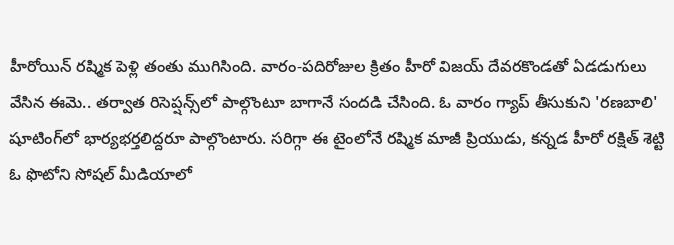హీరోయిన్ రష్మిక పెళ్లి తంతు ముగిసింది. వారం-పదిరోజుల క్రితం హీరో విజయ్ దేవరకొండతో ఏడడుగులు వేసిన ఈమె.. తర్వాత రిసెప్షన్స్‌లో పాల్గొంటూ బాగానే సందడి చేసింది. ఓ వారం గ్యాప్ తీసుకుని 'రణబాలి' షూటింగ్‌లో భార్యభర్తలిద్దరూ పాల్గొంటారు. సరిగ్గా ఈ టైంలోనే రష్మిక మాజీ ప్రియుడు, కన్నడ హీరో రక్షిత్ శెట్టి ఓ ఫొటోని సోషల్ మీడియాలో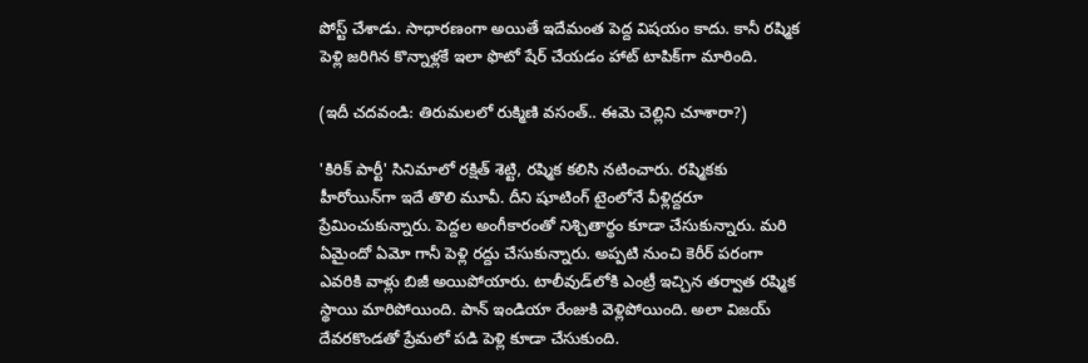పోస్ట్ చేశాడు. సాధారణంగా అయితే ఇదేమంత పెద్ద విషయం కాదు. కానీ రష్మిక పెళ్లి జరిగిన కొన్నాళ్లకే ఇలా ఫొటో షేర్ చేయడం హాట్ టాపిక్‌గా మారింది.

(ఇదీ చదవండి: తిరుమలలో రుక్మిణి వసంత్.. ఈమె చెల్లిని చూశారా?)

'కిరిక్ పార్టీ' సినిమాలో రక్షిత్ శెట్టి, రష్మిక కలిసి నటించారు. రష్మికకు హీరోయిన్‌గా ఇదే తొలి మూవీ. దీని షూటింగ్ టైంలోనే వీళ్లిద్దరూ ప్రేమించుకున్నారు. పెద్దల అంగీకారంతో నిశ్చితార్థం కూడా చేసుకున్నారు. మరి ఏమైందో ఏమో గానీ పెళ్లి రద్దు చేసుకున్నారు. అ‍ప్పటి నుంచి కెరీర్ పరంగా ఎవరికి వాళ్లు బిజీ అయిపోయారు. టాలీవుడ్‌లోకి ఎంట్రీ ఇచ్చిన తర్వాత రష్మిక స్థాయి మారిపోయింది. పాన్ ఇండియా రేంజుకి వెళ్లిపోయింది. అలా విజయ్ దేవరకొండతో ప్రేమలో పడి పెళ్లి కూడా చేసుకుంది.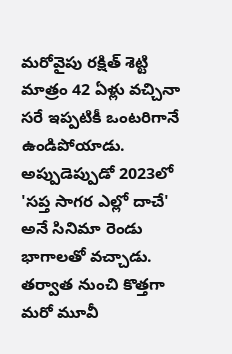మరోవైపు రక్షిత్ శెట్టి మాత్రం 42 ఏళ్లు వచ్చినా సరే ఇప్పటికీ ఒంటరిగానే ఉండిపోయాడు. అప్పుడెప్పుడో 2023లో 'సప్త సాగర ఎల్లో దాచే' అనే సినిమా రెండు భాగాలతో వచ్చాడు. తర్వాత నుంచి కొత్తగా మరో మూవీ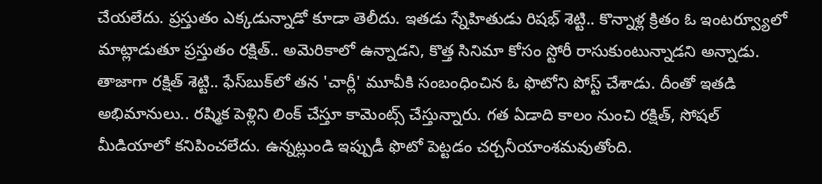చేయలేదు. ప్రస్తుతం ఎక్కడున్నాడో కూడా తెలీదు. ఇతడు స్నేహితుడు రిషభ్ శెట్టి.. కొన్నాళ్ల క్రితం ఓ ఇంటర్వ్యూలో మాట్లాడుతూ ప్రస్తుతం రక్షిత్.. అమెరికాలో ఉన్నాడని, కొత్త సినిమా కోసం స్టోరీ రాసుకుంటున్నాడని అన్నాడు. తాజాగా రక్షిత్ శెట్టి.. ఫేస్‌బుక్‌లో తన 'చార్లీ' మూవీకి సంబంధించిన ఓ ఫొటోని పోస్ట్ చేశాడు. దీంతో ఇతడి అభిమానులు.. రష్మిక పెళ్లిని లింక్ చేస్తూ కామెంట్స్ చేస్తున్నారు. గత ఏడాది కాలం నుంచి రక్షిత్, సోషల్ మీడియాలో కనిపించలేదు. ఉన్నట్లుండి ఇప్పుడీ ఫొటో పెట్టడం చర్చనీయాంశమవుతోంది.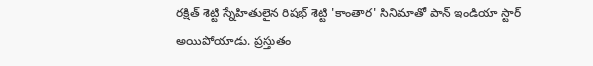రక్షిత్ శెట్టి స్నేహితులైన రిషభ్ శెట్టి 'కాంతార' సినిమాతో పాన్ ఇండియా స్టార్ అయిపోయాడు. ప్రస్తుతం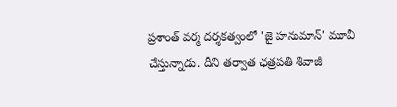ప్రశాంత్ వర్మ దర్శకత్వంలో 'జై హనుమాన్' మూవీ చేస్తున్నాడు. దీని తర్వాత ఛత్రపతి శివాజీ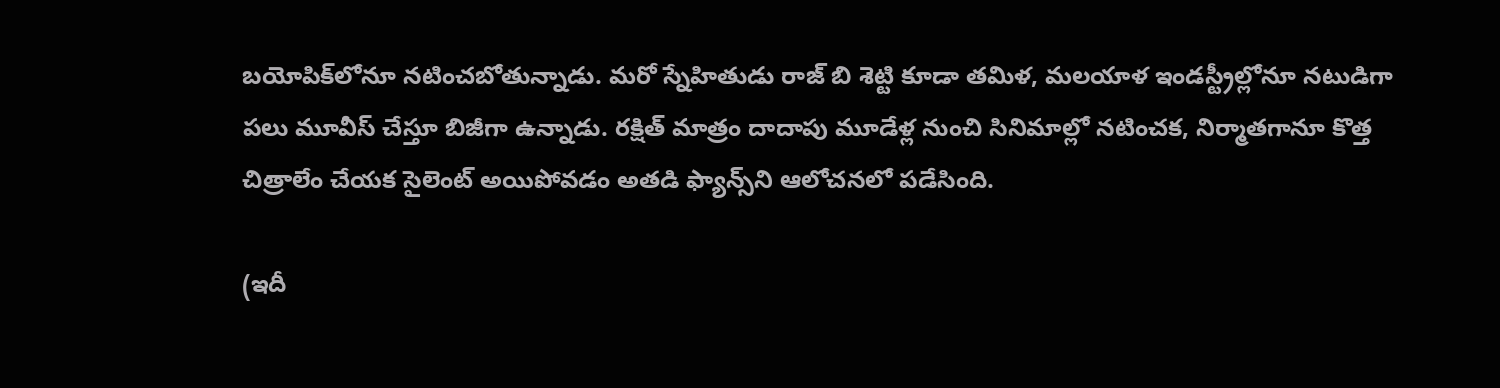బయోపిక్‍‌లోనూ నటించబోతున్నాడు. మరో స్నేహితుడు రాజ్ బి శెట్టి కూడా తమిళ, మలయాళ ఇండస్ట్రీల్లోనూ నటుడిగా పలు మూవీస్ చేస్తూ బిజీగా ఉన్నాడు. రక్షిత్ మాత్రం దాదాపు మూడేళ్ల నుంచి సినిమాల్లో నటించక, నిర్మాతగానూ కొత్త చిత్రాలేం చేయక సైలెంట్ అయిపోవడం అతడి ఫ్యాన్స్‌ని ఆలోచనలో పడేసింది.

(ఇదీ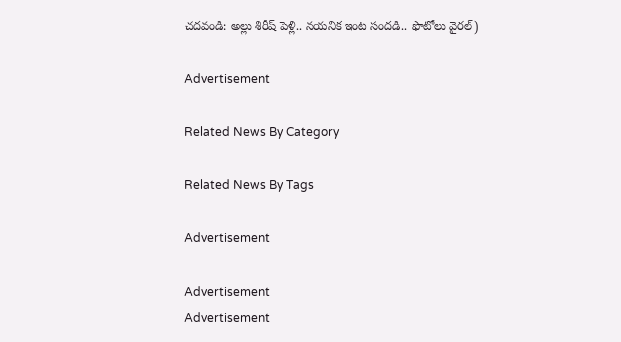చదవండి: అల్లు శిరీష్ పెళ్లి.. నయనిక ఇంట సందడి.. ఫొటోలు వైరల్)

Advertisement

Related News By Category

Related News By Tags

Advertisement

Advertisement
Advertisement